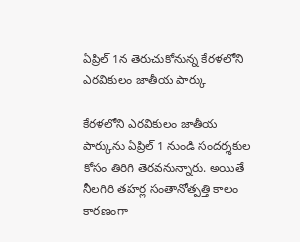ఏప్రిల్ 1న తెరుచుకోనున్న కేరళలోని ఎరవికులం జాతీయ పార్కు

కేరళలోని ఎరవికులం జాతీయ పార్కును ఏప్రిల్ 1 నుండి సందర్శకుల కోసం తిరిగి తెరవనున్నారు. అయితే నీలగిరి తహర్ల సంతానోత్పత్తి కాలం కారణంగా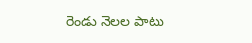రెండు నెలల పాటు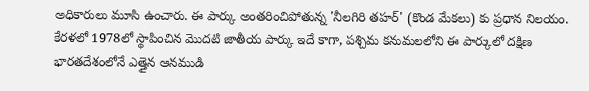అధికారులు మూసి ఉంచారు. ఈ పార్కు అంతరించిపోతున్న 'నీలగిరి తహర్' (కొండ మేకలు) కు ప్రధాన నిలయం. కేరళలో 1978లో స్థాపించిన మొదటి జాతీయ పార్కు ఇదే కాగా, పశ్చిమ కనుమలలోని ఈ పార్కులో దక్షిణ భారతదేశంలోనే ఎత్తైన ఆనముడి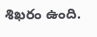శిఖరం ఉంది.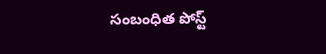సంబంధిత పోస్ట్